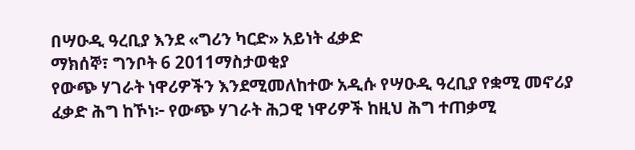በሣዑዲ ዓረቢያ እንደ «ግሪን ካርድ» አይነት ፈቃድ
ማክሰኞ፣ ግንቦት 6 2011ማስታወቂያ
የውጭ ሃገራት ነዋሪዎችን እንደሚመለከተው አዲሱ የሣዑዲ ዓረቢያ የቋሚ መኖሪያ ፈቃድ ሕግ ከኾነ፦ የውጭ ሃገራት ሕጋዊ ነዋሪዎች ከዚህ ሕግ ተጠቃሚ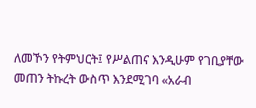ለመኾን የትምህርት፤ የሥልጠና እንዲሁም የገቢያቸው መጠን ትኩረት ውስጥ እንደሚገባ «አራብ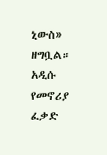ኒውስ» ዘግቧል። አዲሱ የመኖሪያ ፈቃድ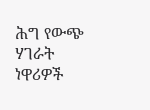ሕግ የውጭ ሃገራት ነዋሪዎች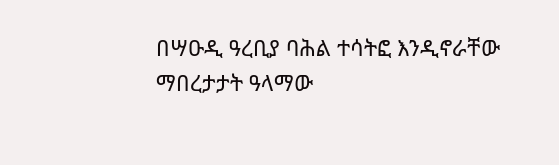በሣዑዲ ዓረቢያ ባሕል ተሳትፎ እንዲኖራቸው ማበረታታት ዓላማው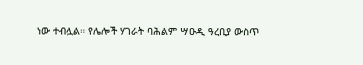ነው ተብሏል። የሌሎች ሃገራት ባሕልም ሣዑዲ ዓረቢያ ውስጥ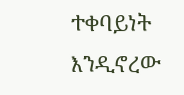ተቀባይነት እንዲኖረው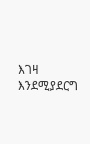እገዛ እንደሚያደርግ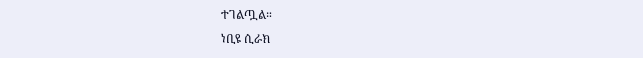ተገልጧል።
ነቢዩ ሲራክ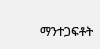ማንተጋፍቶት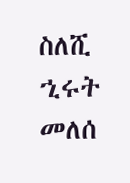ስለሺ
ኂሩት መለሰ